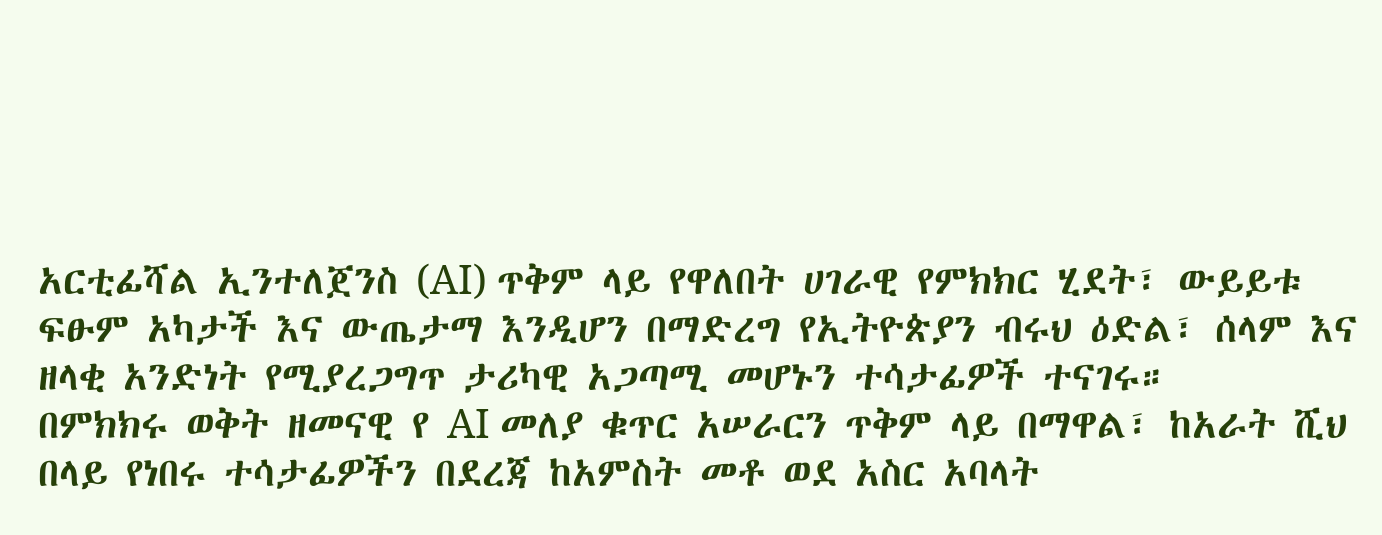አርቲፊሻል ኢንተለጀንስ (AI) ጥቅም ላይ የዋለበት ሀገራዊ የምክክር ሂደት፣ ውይይቱ ፍፁም አካታች እና ውጤታማ እንዲሆን በማድረግ የኢትዮጵያን ብሩህ ዕድል፣ ሰላም እና ዘላቂ አንድነት የሚያረጋግጥ ታሪካዊ አጋጣሚ መሆኑን ተሳታፊዎች ተናገሩ።
በምክክሩ ወቅት ዘመናዊ የ AI መለያ ቁጥር አሠራርን ጥቅም ላይ በማዋል፣ ከአራት ሺህ በላይ የነበሩ ተሳታፊዎችን በደረጃ ከአምስት መቶ ወደ አስር አባላት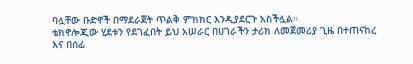ባሏቸው ቡድኖች በማደራጀት ጥልቅ ምክክር እንዲያደርጉ አስችሏል።
ቴክኖሎጂው ሂደቱን የደገፈበት ይህ አሠራር በሀገራችን ታሪክ ለመጀመሪያ ጊዜ በተጠናከረ እና በሰፊ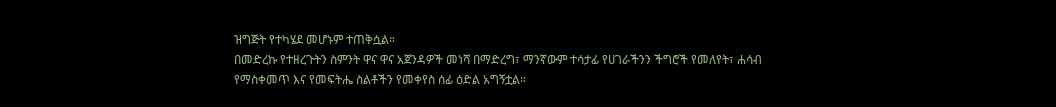ዝግጅት የተካሄደ መሆኑም ተጠቅሷል።
በመድረኩ የተዘረጉትን ስምንት ዋና ዋና አጀንዳዎች መነሻ በማድረግ፣ ማንኛውም ተሳታፊ የሀገራችንን ችግሮች የመለየት፣ ሐሳብ የማስቀመጥ እና የመፍትሔ ስልቶችን የመቀየስ ሰፊ ዕድል አግኝቷል።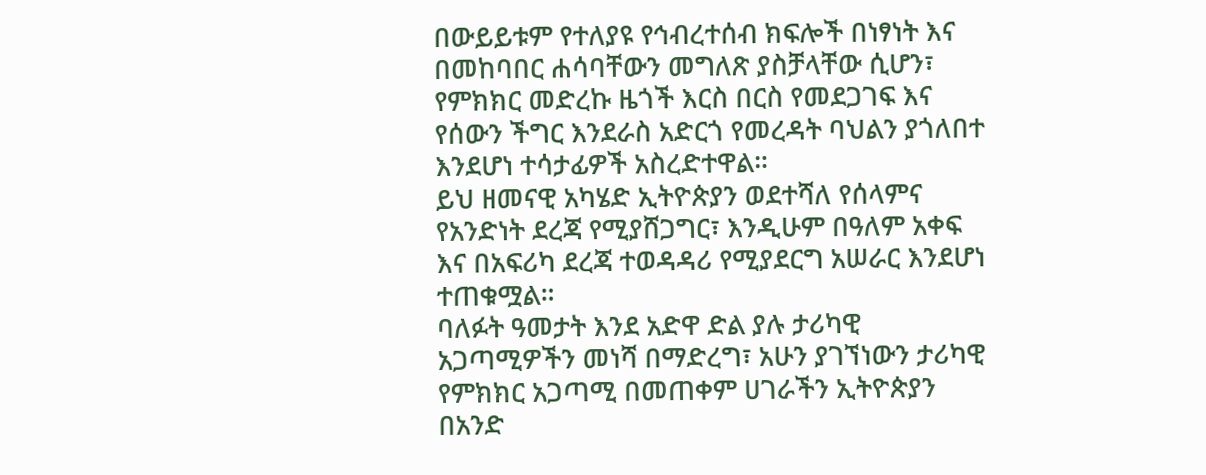በውይይቱም የተለያዩ የኅብረተሰብ ክፍሎች በነፃነት እና በመከባበር ሐሳባቸውን መግለጽ ያስቻላቸው ሲሆን፣ የምክክር መድረኩ ዜጎች እርስ በርስ የመደጋገፍ እና የሰውን ችግር እንደራስ አድርጎ የመረዳት ባህልን ያጎለበተ እንደሆነ ተሳታፊዎች አስረድተዋል።
ይህ ዘመናዊ አካሄድ ኢትዮጵያን ወደተሻለ የሰላምና የአንድነት ደረጃ የሚያሸጋግር፣ እንዲሁም በዓለም አቀፍ እና በአፍሪካ ደረጃ ተወዳዳሪ የሚያደርግ አሠራር እንደሆነ ተጠቁሟል።
ባለፉት ዓመታት እንደ አድዋ ድል ያሉ ታሪካዊ አጋጣሚዎችን መነሻ በማድረግ፣ አሁን ያገኘነውን ታሪካዊ የምክክር አጋጣሚ በመጠቀም ሀገራችን ኢትዮጵያን በአንድ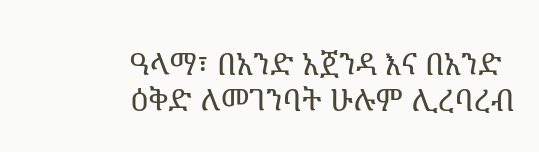ዓላማ፣ በአንድ አጀንዳ እና በአንድ ዕቅድ ለመገንባት ሁሉም ሊረባረብ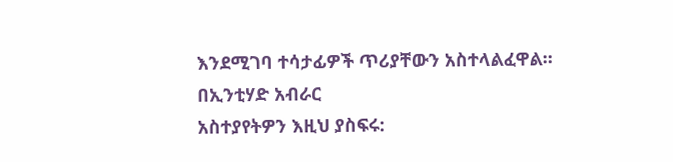እንደሚገባ ተሳታፊዎች ጥሪያቸውን አስተላልፈዋል።
በኢንቲሃድ አብራር
አስተያየትዎን እዚህ ያስፍሩ: